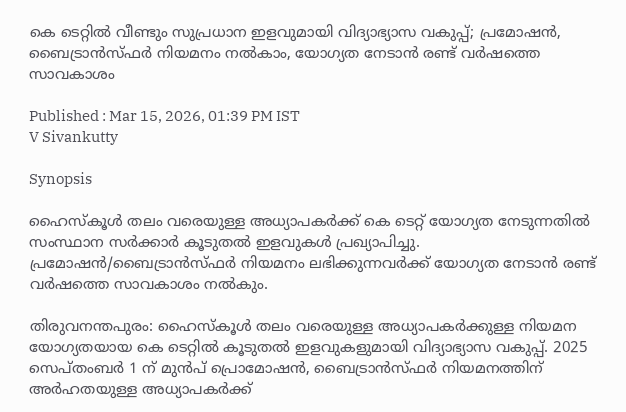കെ ടെറ്റിൽ വീണ്ടും സുപ്രധാന ഇളവുമായി വിദ്യാഭ്യാസ വകുപ്പ്; പ്രമോഷൻ, ബൈട്രാൻസ്ഫർ നിയമനം നൽകാം, യോഗ്യത നേടാൻ രണ്ട് വർഷത്തെ സാവകാശം

Published : Mar 15, 2026, 01:39 PM IST
V Sivankutty

Synopsis

ഹൈസ്കൂൾ തലം വരെയുള്ള അധ്യാപകർക്ക് കെ ടെറ്റ് യോഗ്യത നേടുന്നതിൽ സംസ്ഥാന സർക്കാർ കൂടുതൽ ഇളവുകൾ പ്രഖ്യാപിച്ചു. പ്രമോഷൻ/ബൈട്രാൻസ്ഫർ നിയമനം ലഭിക്കുന്നവർക്ക് യോഗ്യത നേടാൻ രണ്ട് വർഷത്തെ സാവകാശം നൽകും.

തിരുവനന്തപുരം: ഹൈസ്കൂൾ തലം വരെയുള്ള അധ്യാപകർക്കുള്ള നിയമന യോഗ്യതയായ കെ ടെറ്റിൽ കൂടുതൽ ഇളവുകളുമായി വിദ്യാഭ്യാസ വകുപ്പ്. 2025 സെപ്തംബർ 1 ന് മുൻപ് പ്രൊമോഷൻ, ബൈട്രാൻസ്ഫർ നിയമനത്തിന് അർഹതയുള്ള അധ്യാപകർക്ക്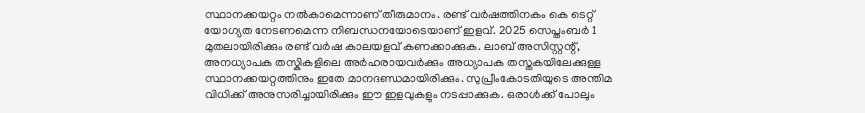സ്ഥാനക്കയറ്റം നൽകാമെന്നാണ് തീരുമാനം. രണ്ട് വർഷത്തിനകം കെ ടെറ്റ് യോഗ്യത നേടണമെന്ന നിബന്ധനയോടെയാണ് ഇളവ്. 2025 സെപ്തംബർ 1 മുതലായിരിക്കും രണ്ട് വർഷ കാലയളവ് കണക്കാക്കുക. ലാബ് അസിസ്റ്റന്റ്, അനധ്യാപക തസ്കികളിലെ അർഹരായവർക്കും അധ്യാപക തസ്തകയിലേക്കുള്ള സ്ഥാനക്കയറ്റത്തിനും ഇതേ മാനദണ്ഡമായിരിക്കും. സുപ്രീംകോടതിയുടെ അന്തിമ വിധിക്ക് അനുസരിച്ചായിരിക്കും ഈ ഇളവുകളും നടപ്പാക്കുക. ഒരാൾക്ക് പോലും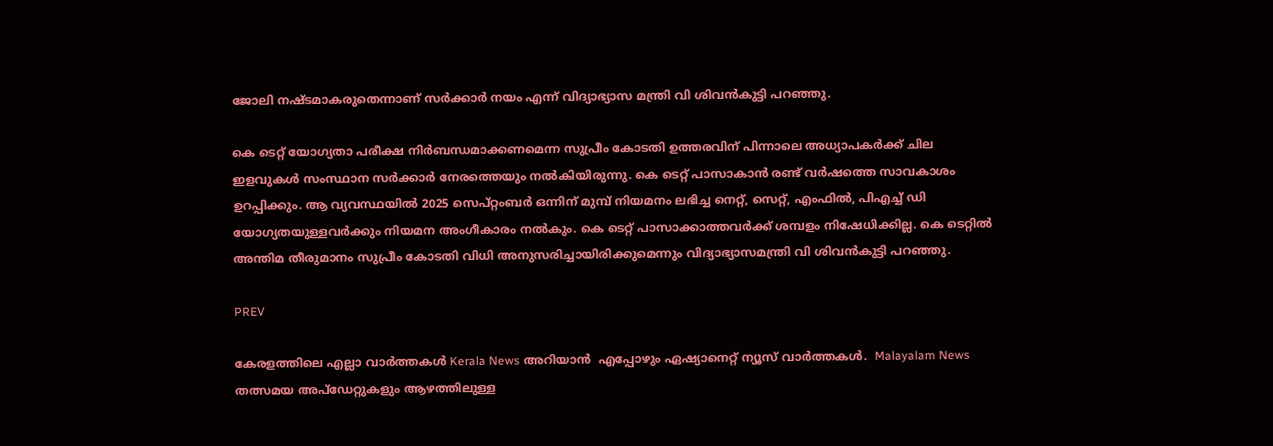ജോലി നഷ്ടമാകരുതെന്നാണ് സർക്കാർ നയം എന്ന് വിദ്യാഭ്യാസ മന്ത്രി വി ശിവൻകുട്ടി പറഞ്ഞു.

കെ ടെറ്റ് യോഗ്യതാ പരീക്ഷ നിർബന്ധമാക്കണമെന്ന സുപ്രീം കോടതി ഉത്തരവിന് പിന്നാലെ അധ്യാപകർക്ക് ചില ഇളവുകൾ സംസ്ഥാന സർക്കാർ നേരത്തെയും നൽകിയിരുന്നു. കെ ടെറ്റ് പാസാകാൻ രണ്ട് വർഷത്തെ സാവകാശം ഉറപ്പിക്കും. ആ വ്യവസ്ഥയിൽ 2025 സെപ്റ്റംബർ ഒന്നിന് മുമ്പ് നിയമനം ലഭിച്ച നെറ്റ്, സെറ്റ്, എംഫിൽ, പിഎച്ച് ഡി യോഗ്യതയുള്ളവ‍ർക്കും നിയമന അംഗീകാരം നൽകും. കെ ടെറ്റ് പാസാക്കാത്തവർക്ക് ശമ്പളം നിഷേധിക്കില്ല. കെ ടെറ്റിൽ അന്തിമ തീരുമാനം സുപ്രീം കോടതി വിധി അനുസരിച്ചായിരിക്കുമെന്നും വിദ്യാഭ്യാസമന്ത്രി വി ശിവൻകുട്ടി പറഞ്ഞു.

PREV

കേരളത്തിലെ എല്ലാ വാർത്തകൾ Kerala News അറിയാൻ  എപ്പോഴും ഏഷ്യാനെറ്റ് ന്യൂസ് വാർത്തകൾ.  Malayalam News   തത്സമയ അപ്‌ഡേറ്റുകളും ആഴത്തിലുള്ള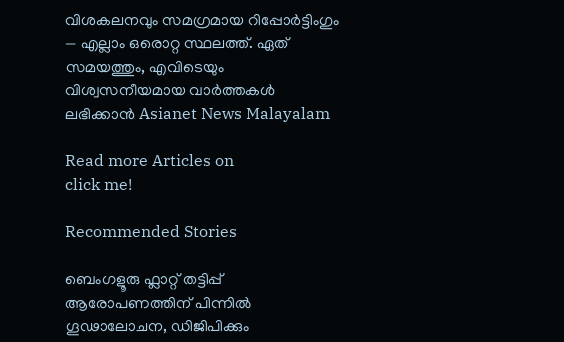വിശകലനവും സമഗ്രമായ റിപ്പോർട്ടിംഗും — എല്ലാം ഒരൊറ്റ സ്ഥലത്ത്. ഏത് സമയത്തും, എവിടെയും വിശ്വസനീയമായ വാർത്തകൾ ലഭിക്കാൻ Asianet News Malayalam

Read more Articles on
click me!

Recommended Stories

ബെംഗളൂരു ഫ്ലാറ്റ് തട്ടിപ്പ് ആരോപണത്തിന് പിന്നിൽ ഗൂഢാലോചന, ഡിജിപിക്കും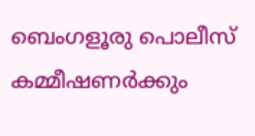ബെംഗളൂരു പൊലീസ് കമ്മീഷണർക്കും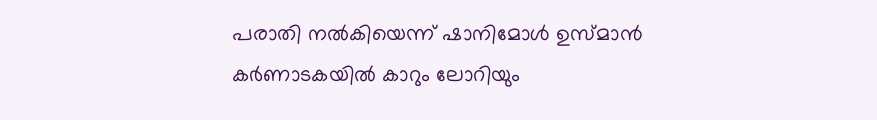പരാതി നൽകിയെന്ന് ഷാനിമോൾ ഉസ്മാൻ
കര്‍ണാടകയിൽ കാറും ലോറിയും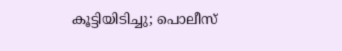കൂട്ടിയിടിച്ചു; പൊലീസ്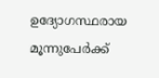ഉദ്യോഗസ്ഥരായ മൂന്നുപേര്‍ക്ക്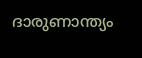ദാരുണാന്ത്യം